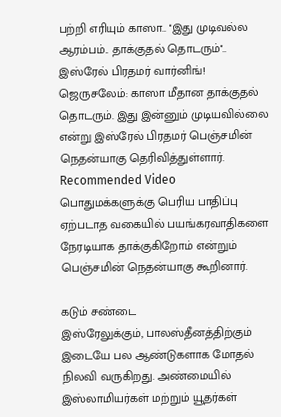பற்றி எரியும் காஸா.. ''இது முடிவல்ல ஆரம்பம்.. தாக்குதல் தொடரும்''.. இஸ்ரேல் பிரதமர் வார்னிங்!
ஜெருசலேம்: காஸா மீதான தாக்குதல் தொடரும். இது இன்னும் முடியவில்லை என்று இஸ்ரேல் பிரதமர் பெஞ்சமின் நெதன்யாகு தெரிவித்துள்ளார்.
Recommended Video
பொதுமக்களுக்கு பெரிய பாதிப்பு ஏற்படாத வகையில் பயங்கரவாதிகளை நேரடியாக தாக்குகிறோம் என்றும் பெஞ்சமின் நெதன்யாகு கூறினார்.

கடும் சண்டை
இஸ்ரேலுக்கும், பாலஸ்தீனத்திற்கும் இடையே பல ஆண்டுகளாக மோதல் நிலவி வருகிறது. அண்மையில் இஸ்லாமியர்கள் மற்றும் யூதர்கள்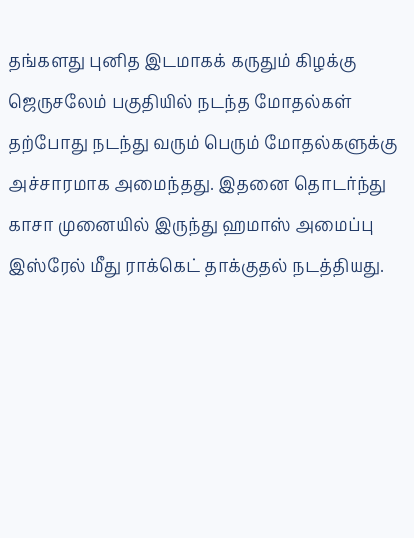தங்களது புனித இடமாகக் கருதும் கிழக்கு ஜெருசலேம் பகுதியில் நடந்த மோதல்கள் தற்போது நடந்து வரும் பெரும் மோதல்களுக்கு அச்சாரமாக அமைந்தது. இதனை தொடர்ந்து காசா முனையில் இருந்து ஹமாஸ் அமைப்பு இஸ்ரேல் மீது ராக்கெட் தாக்குதல் நடத்தியது.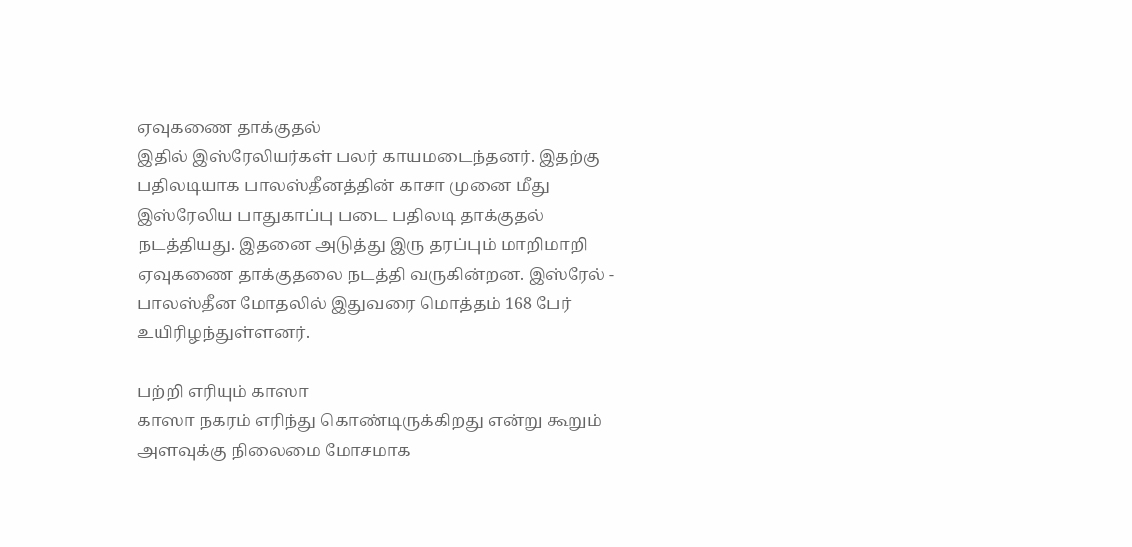ஏவுகணை தாக்குதல்
இதில் இஸ்ரேலியர்கள் பலர் காயமடைந்தனர். இதற்கு பதிலடியாக பாலஸ்தீனத்தின் காசா முனை மீது இஸ்ரேலிய பாதுகாப்பு படை பதிலடி தாக்குதல் நடத்தியது. இதனை அடுத்து இரு தரப்பும் மாறிமாறி ஏவுகணை தாக்குதலை நடத்தி வருகின்றன. இஸ்ரேல் - பாலஸ்தீன மோதலில் இதுவரை மொத்தம் 168 பேர் உயிரிழந்துள்ளனர்.

பற்றி எரியும் காஸா
காஸா நகரம் எரிந்து கொண்டிருக்கிறது என்று கூறும் அளவுக்கு நிலைமை மோசமாக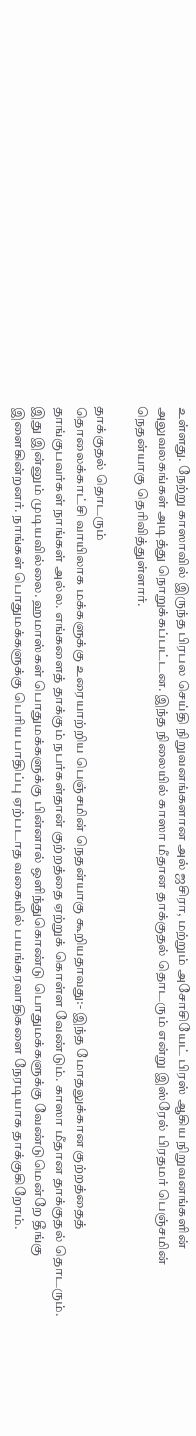உள்ளது. நேற்று காஸாவில் இருந்த பிரபல செய்தி நிறுவனங்களான அல் ஜசிரா, மற்றும் அசோசியேட் பிரஸ் ஆகிய நிறுவனங்களின் அலுவலகங்கள் அடித்து நொறுக்கப்பட்டன. இந்த நிலையில் காஸா மீதான தாக்குதல் தொடரும் என்று இஸ்ரேல் பிரதமர் பெஞ்சமின் நெதன்யாகு தெரிவித்துள்ளார்.

தாக்குதல் தொடரும்
தொலைக்காட்சி வாயிலாக மக்களுக்கு உரையாற்றிய பெஞ்சமின் நெதன்யாகு கூறியதாவது:- இந்த மோதலுக்கான குற்றத்தைத் தாங்குபவர்கள் நாங்கள் அல்ல. எங்களைத் தாக்கும் நபர்கள்தான் குற்றத்தை ஏற்றுக் கொள்ள வேண்டும். காஸா மீதான தாக்குதல் தொடரும். இது இன்னும் முடியவில்லை. ஹமாஸ்கள் பொதுமக்களுக்கு பின்னால் ஒளிந்துகொண்டு பொதுமக்களுக்கு வேண்டுமென்றே தீங்கு இளைகின்றனர். நாங்கள் பொதுமக்களுக்கு பெரிய பாதிப்பு ஏற்படாத வகையில் பயங்கரவாதிகளை நேரடியாக தாக்குகிறோம்.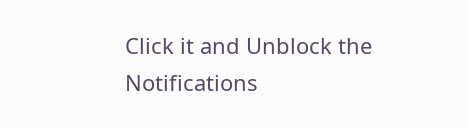Click it and Unblock the Notifications